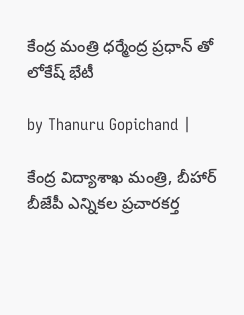కేంద్ర మంత్రి ధర్మేంద్ర ప్రధాన్ తో లోకేష్ భేటీ

by Thanuru Gopichand |

కేంద్ర విద్యాశాఖ మంత్రి, బీహార్ బీజేపీ ఎన్నికల ప్రచారకర్త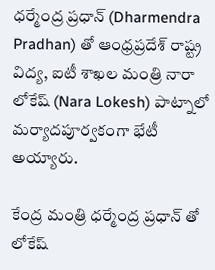ధర్మేంద్ర ప్రధాన్ (Dharmendra Pradhan) తో ఆంధ్రప్రదేశ్ రాష్ట్ర విద్య, ఐటీ శాఖల మంత్రి నారా లోకేష్ (Nara Lokesh) పాట్నాలో మర్యాదపూర్వకంగా భేటీ అయ్యారు.

కేంద్ర మంత్రి ధర్మేంద్ర ప్రధాన్ తో లోకేష్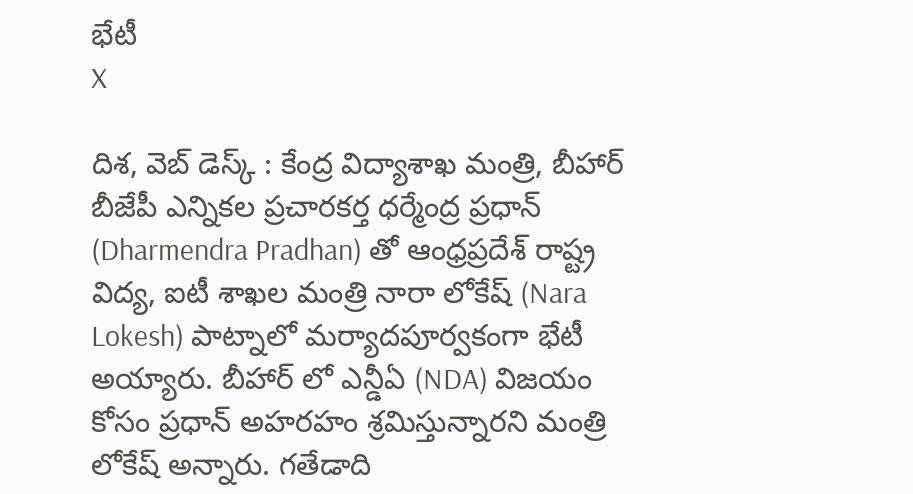భేటీ
X

దిశ, వెబ్ డెస్క్ : కేంద్ర విద్యాశాఖ మంత్రి, బీహార్ బీజేపీ ఎన్నికల ప్రచారకర్త ధర్మేంద్ర ప్రధాన్ (Dharmendra Pradhan) తో ఆంధ్రప్రదేశ్ రాష్ట్ర విద్య, ఐటీ శాఖల మంత్రి నారా లోకేష్ (Nara Lokesh) పాట్నాలో మర్యాదపూర్వకంగా భేటీ అయ్యారు. బీహార్ లో ఎన్డీఏ (NDA) విజయం కోసం ప్రధాన్ అహరహం శ్రమిస్తున్నారని మంత్రి లోకేష్ అన్నారు. గతేడాది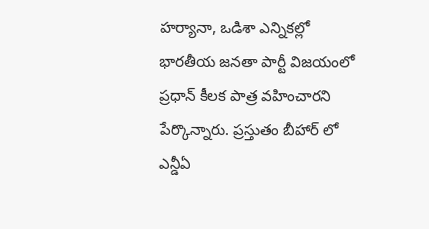హర్యానా, ఒడిశా ఎన్నికల్లో భారతీయ జనతా పార్టీ విజయంలో ప్రధాన్ కీలక పాత్ర వహించారని పేర్కొన్నారు. ప్రస్తుతం బీహార్ లో ఎన్డీఏ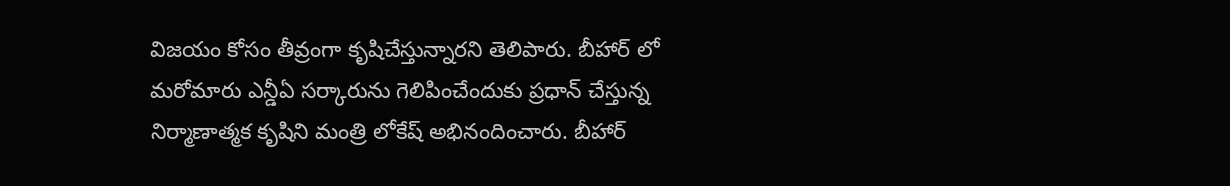విజయం కోసం తీవ్రంగా కృషిచేస్తున్నారని తెలిపారు. బీహార్ లో మరోమారు ఎన్డీఏ సర్కారును గెలిపించేందుకు ప్రధాన్ చేస్తున్న నిర్మాణాత్మక కృషిని మంత్రి లోకేష్ అభినందించారు. బీహార్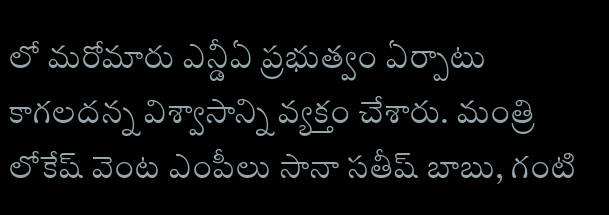లో మరోమారు ఎన్డీఏ ప్రభుత్వం ఏర్పాటు కాగలదన్న విశ్వాసాన్ని వ్యక్తం చేశారు. మంత్రి లోకేష్ వెంట ఎంపీలు సానా సతీష్ బాబు, గంటి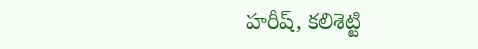హరీష్, కలిశెట్టి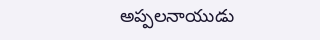అప్పలనాయుడు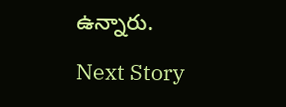ఉన్నారు.

Next Story